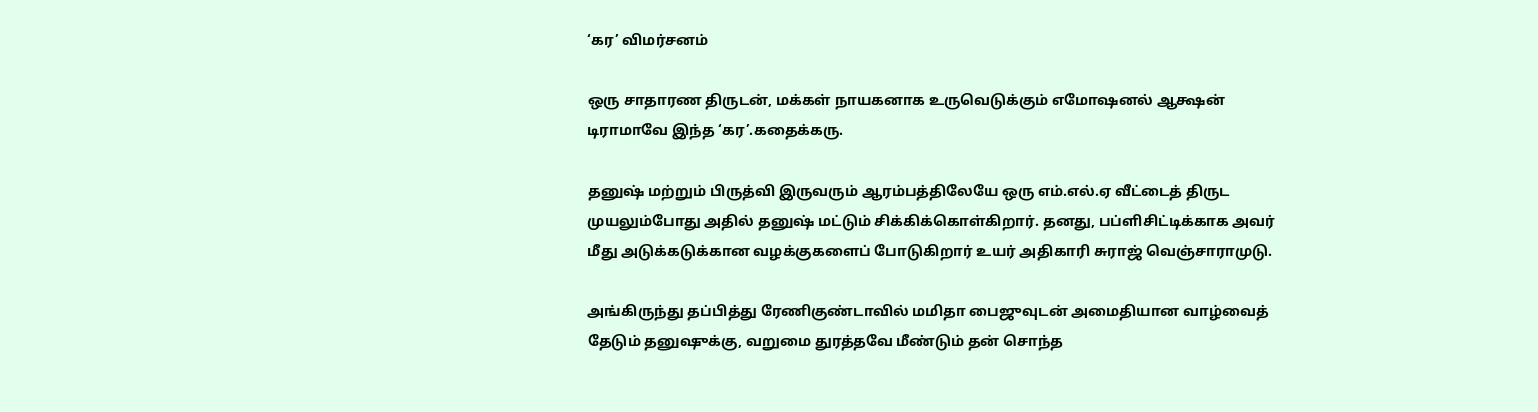‘கர’ விமர்சனம்

ஒரு சாதாரண திருடன், மக்கள் நாயகனாக உருவெடுக்கும் எமோஷனல் ஆக்ஷன் டிராமாவே இந்த ‘கர’.கதைக்கரு.

தனுஷ் மற்றும் பிருத்வி இருவரும் ஆரம்பத்திலேயே ஒரு எம்.எல்.ஏ வீட்டைத் திருட முயலும்போது அதில் தனுஷ் மட்டும் சிக்கிக்கொள்கிறார். தனது, பப்ளிசிட்டிக்காக அவர் மீது அடுக்கடுக்கான வழக்குகளைப் போடுகிறார் உயர் அதிகாரி சுராஜ் வெஞ்சாராமுடு.

அங்கிருந்து தப்பித்து ரேணிகுண்டாவில் மமிதா பைஜுவுடன் அமைதியான வாழ்வைத் தேடும் தனுஷுக்கு, வறுமை துரத்தவே மீண்டும் தன் சொந்த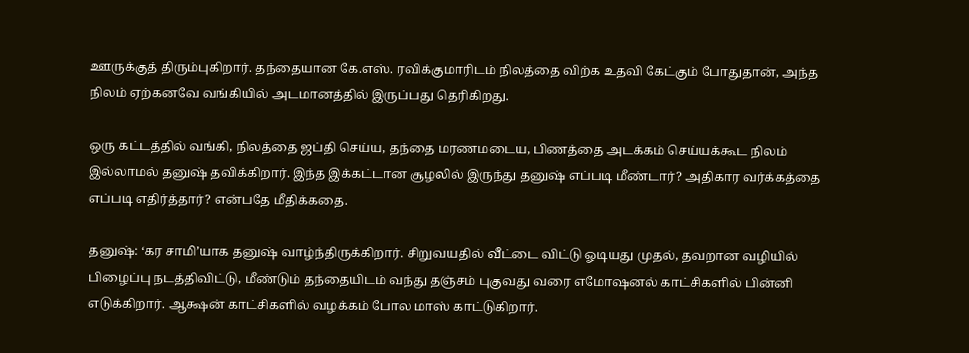ஊருக்குத் திரும்புகிறார். தந்தையான கே.எஸ். ரவிக்குமாரிடம் நிலத்தை விற்க உதவி கேட்கும் போதுதான், அந்த நிலம் ஏற்கனவே வங்கியில் அடமானத்தில் இருப்பது தெரிகிறது.

ஒரு கட்டத்தில் வங்கி, நிலத்தை ஜப்தி செய்ய, தந்தை மரணமடைய, பிணத்தை அடக்கம் செய்யக்கூட நிலம் இல்லாமல் தனுஷ் தவிக்கிறார். இந்த இக்கட்டான சூழலில் இருந்து தனுஷ் எப்படி மீண்டார்? அதிகார வர்க்கத்தை எப்படி எதிர்த்தார்? என்பதே மீதிக்கதை.

தனுஷ்: ‘கர சாமி’யாக தனுஷ் வாழ்ந்திருக்கிறார். சிறுவயதில் வீட்டை விட்டு ஓடியது முதல், தவறான வழியில் பிழைப்பு நடத்திவிட்டு, மீண்டும் தந்தையிடம் வந்து தஞ்சம் புகுவது வரை எமோஷனல் காட்சிகளில் பின்னி எடுக்கிறார். ஆக்ஷன் காட்சிகளில் வழக்கம் போல மாஸ் காட்டுகிறார்.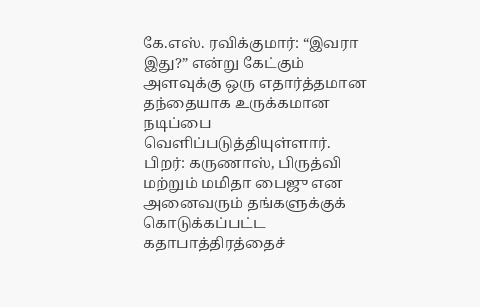கே.எஸ். ரவிக்குமார்: “இவரா இது?” என்று கேட்கும் அளவுக்கு ஒரு எதார்த்தமான தந்தையாக உருக்கமான நடிப்பை வெளிப்படுத்தியுள்ளார். பிறர்: கருணாஸ், பிருத்வி மற்றும் மமிதா பைஜு என அனைவரும் தங்களுக்குக் கொடுக்கப்பட்ட கதாபாத்திரத்தைச்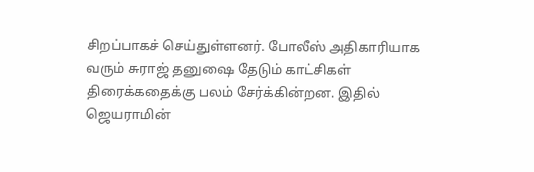சிறப்பாகச் செய்துள்ளனர். போலீஸ் அதிகாரியாக வரும் சுராஜ் தனுஷை தேடும் காட்சிகள் திரைக்கதைக்கு பலம் சேர்க்கின்றன. இதில் ஜெயராமின்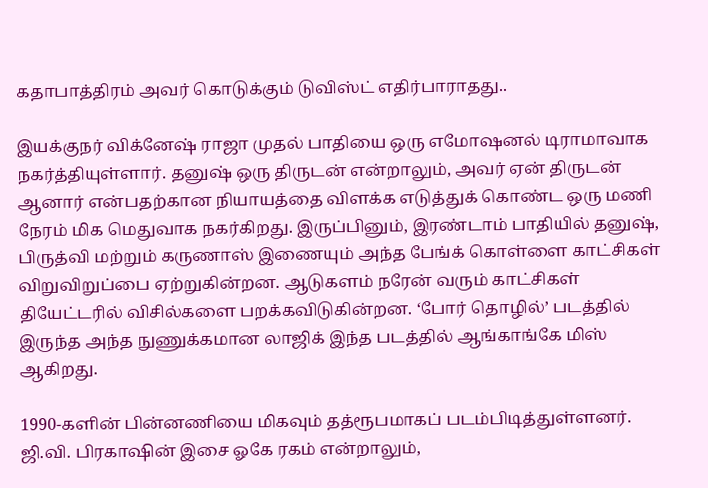கதாபாத்திரம் அவர் கொடுக்கும் டுவிஸ்ட் எதிர்பாராதது..

இயக்குநர் விக்னேஷ் ராஜா முதல் பாதியை ஒரு எமோஷனல் டிராமாவாக நகர்த்தியுள்ளார். தனுஷ் ஒரு திருடன் என்றாலும், அவர் ஏன் திருடன் ஆனார் என்பதற்கான நியாயத்தை விளக்க எடுத்துக் கொண்ட ஒரு மணி நேரம் மிக மெதுவாக நகர்கிறது. இருப்பினும், இரண்டாம் பாதியில் தனுஷ், பிருத்வி மற்றும் கருணாஸ் இணையும் அந்த பேங்க் கொள்ளை காட்சிகள் விறுவிறுப்பை ஏற்றுகின்றன. ஆடுகளம் நரேன் வரும் காட்சிகள் தியேட்டரில் விசில்களை பறக்கவிடுகின்றன. ‘போர் தொழில்’ படத்தில் இருந்த அந்த நுணுக்கமான லாஜிக் இந்த படத்தில் ஆங்காங்கே மிஸ் ஆகிறது.

1990-களின் பின்னணியை மிகவும் தத்ரூபமாகப் படம்பிடித்துள்ளனர். ஜி.வி. பிரகாஷின் இசை ஓகே ரகம் என்றாலும்,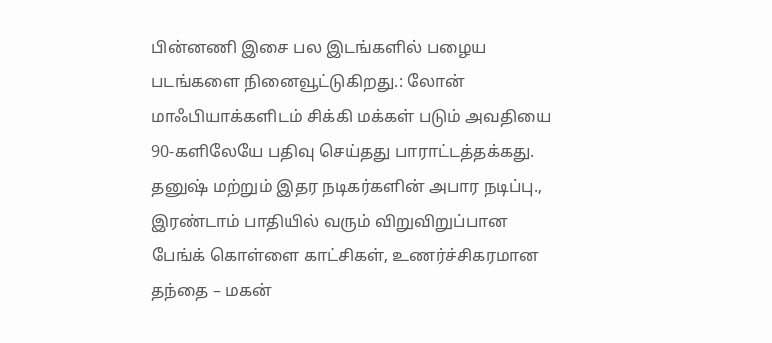பின்னணி இசை பல இடங்களில் பழைய படங்களை நினைவூட்டுகிறது.: லோன் மாஃபியாக்களிடம் சிக்கி மக்கள் படும் அவதியை 90-களிலேயே பதிவு செய்தது பாராட்டத்தக்கது. தனுஷ் மற்றும் இதர நடிகர்களின் அபார நடிப்பு., இரண்டாம் பாதியில் வரும் விறுவிறுப்பான பேங்க் கொள்ளை காட்சிகள், உணர்ச்சிகரமான தந்தை – மகன்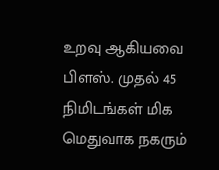உறவு ஆகியவை பிளஸ். முதல் 45 நிமிடங்கள் மிக மெதுவாக நகரும்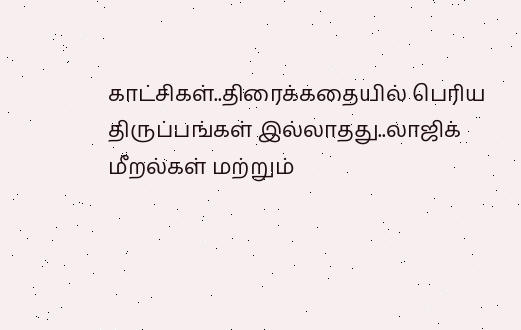காட்சிகள்..திரைக்கதையில் பெரிய திருப்பங்கள் இல்லாதது..லாஜிக் மீறல்கள் மற்றும்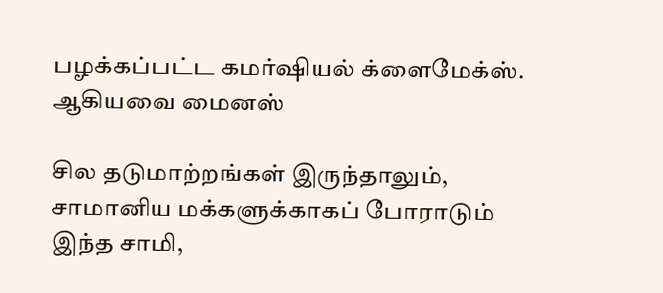பழக்கப்பட்ட கமர்ஷியல் க்ளைமேக்ஸ். ஆகியவை மைனஸ்

சில தடுமாற்றங்கள் இருந்தாலும், சாமானிய மக்களுக்காகப் போராடும் இந்த சாமி,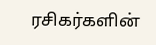ரசிகர்களின்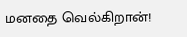மனதை வெல்கிறான்!